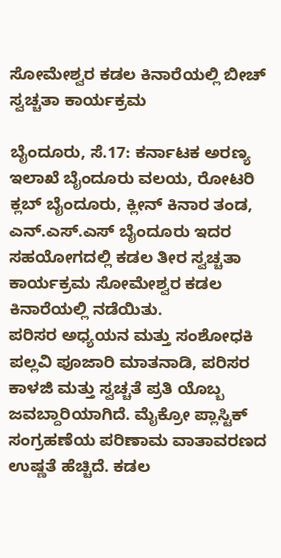ಸೋಮೇಶ್ವರ ಕಡಲ ಕಿನಾರೆಯಲ್ಲಿ ಬೀಚ್ ಸ್ವಚ್ಚತಾ ಕಾರ್ಯಕ್ರಮ

ಬೈಂದೂರು, ಸೆ.17: ಕರ್ನಾಟಕ ಅರಣ್ಯ ಇಲಾಖೆ ಬೈಂದೂರು ವಲಯ, ರೋಟರಿ ಕ್ಲಬ್ ಬೈಂದೂರು, ಕ್ಲೀನ್ ಕಿನಾರ ತಂಡ, ಎನ್.ಎಸ್.ಎಸ್ ಬೈಂದೂರು ಇದರ ಸಹಯೋಗದಲ್ಲಿ ಕಡಲ ತೀರ ಸ್ವಚ್ಚತಾ ಕಾರ್ಯಕ್ರಮ ಸೋಮೇಶ್ವರ ಕಡಲ ಕಿನಾರೆಯಲ್ಲಿ ನಡೆಯಿತು.
ಪರಿಸರ ಅಧ್ಯಯನ ಮತ್ತು ಸಂಶೋಧಕಿ ಪಲ್ಲವಿ ಪೂಜಾರಿ ಮಾತನಾಡಿ, ಪರಿಸರ ಕಾಳಜಿ ಮತ್ತು ಸ್ವಚ್ಚತೆ ಪ್ರತಿ ಯೊಬ್ಬ ಜವಬ್ದಾರಿಯಾಗಿದೆ. ಮೈಕ್ರೋ ಪ್ಲಾಸ್ಟಿಕ್ ಸಂಗ್ರಹಣೆಯ ಪರಿಣಾಮ ವಾತಾವರಣದ ಉಷ್ಣತೆ ಹೆಚ್ಚಿದೆ. ಕಡಲ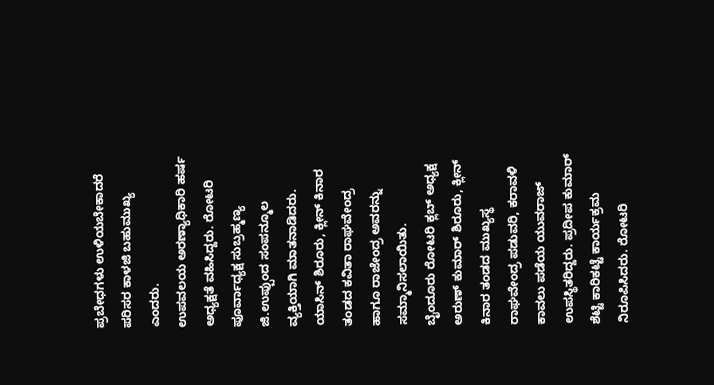ಪ್ರಬೇಧಗಳು ಉಳಿಯಬೇಕಾದರೆ ಪರಿಸರ ಕಾಳಜಿ ಬಹುಮುಖ್ಯ ಎಂದರು.
ಉಪವಲಯ ಅರಣ್ಯಾಧಿಕಾರಿ ಹರ್ಷ ಅಧ್ಯಕ್ಷತೆ ವಹಿಸಿದ್ದರು. ರೋಟರಿ ಪೂರ್ವಾಧ್ಯಕ್ಷ ಸುಬ್ರಹ್ಮಣ್ಯ ಜಿ.ಉಪ್ಪುಂದ ಸಂಪನ್ಮೂಲ ವ್ಯಕ್ತಿಯಾಗಿ ಮಾತನಾಡಿದರು. ಯಾಸಿನ್ ಶಿರೂರು, ಕ್ಲೀನ್ ಕಿನಾರ ತಂಡದ ಕವಿತಾ ರಾಘವೇಂದ್ರ ಹಾಗೂ ರಾಜೇಂದ್ರ ಅವರನ್ನು ಸಮ್ಮಾನಿಸಲಾಯಿತು.
ಬೈಂದೂರು ರೋಟರಿ ಕ್ಲಬ್ ಅಧ್ಯಕ್ಷ ಅರುಣ್ ಕುಮಾರ್ ಶಿರೂರು, ಕ್ಲೀನ್ ಕಿನಾರ ತಂಡದ ಮುಖ್ಯಸ್ಥ ರಾಘವೇಂದ್ರ ಪಡುವರಿ, ಕರಾವಳಿ ಕಾವಲು ಪಡೆಯ ಯುವರಾಜ್ ಉಪಸ್ಥಿತರಿದ್ದರು. ಪ್ರದೀಪ ಕುಮಾರ್ ಶೆಟ್ಟಿ ಕಾರಿಕಟ್ಟೆ ಕಾರ್ಯಕ್ರಮ ನಿರೂಪಿಸಿದರು. ರೋಟರಿ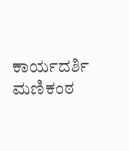ಕಾರ್ಯದರ್ಶಿ ಮಣಿಕಂಠ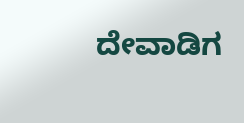ದೇವಾಡಿಗ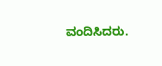ವಂದಿಸಿದರು.